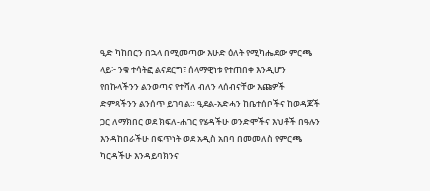ዒድ ካከበርን በኋላ በሚመጣው እሁድ ዕለት የሚካሔደው ምርጫ ላይ፦ ንቁ ተሳትፎ ልናደርግ፣ ሰላማዊነቱ የተጠበቀ እንዲሆን የበኩላችንን ልንወጣና የተሻለ ብለን ላሰብናቸው እጩዎች ድምጻችንን ልንሰጥ ይገባል። ዒደል-አድሓን ከቤተሰቦችና ከወዳጆች ጋር ለማክበር ወደ ክፍለ-ሐገር የሄዳችሁ ወንድሞችና እህቶች በዓሉን እንዳከበራችሁ በፍጥነት ወደ አዲስ አበባ በመመለስ የምርጫ ካርዳችሁ እንዳይባክንና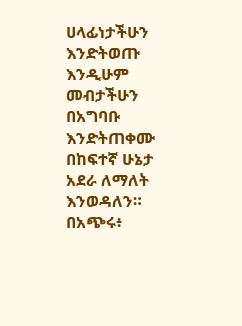ሀላፊነታችሁን እንድትወጡ እንዲሁም መብታችሁን በአግባቡ እንድትጠቀሙ በከፍተኛ ሁኔታ አደራ ለማለት እንወዳለን። በአጭሩ፥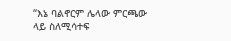“እኔ ባልኖርም ሌላው ምርጫው ላይ ስለሚሳተፍ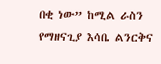በቂ ነው” ከሚል ራስን የማዘናጊያ እሳቤ ልንርቅና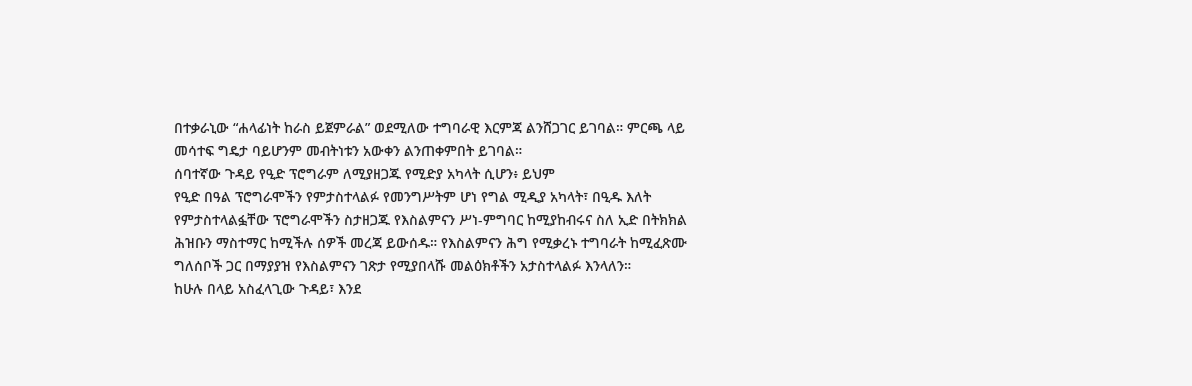በተቃራኒው “ሐላፊነት ከራስ ይጀምራል” ወደሚለው ተግባራዊ እርምጃ ልንሸጋገር ይገባል። ምርጫ ላይ መሳተፍ ግዴታ ባይሆንም መብትነቱን አውቀን ልንጠቀምበት ይገባል።
ሰባተኛው ጉዳይ የዒድ ፕሮግራም ለሚያዘጋጁ የሚድያ አካላት ሲሆን፥ ይህም
የዒድ በዓል ፕሮግራሞችን የምታስተላልፉ የመንግሥትም ሆነ የግል ሚዲያ አካላት፣ በዒዱ እለት የምታስተላልፏቸው ፕሮግራሞችን ስታዘጋጁ የእስልምናን ሥነ-ምግባር ከሚያከብሩና ስለ ኢድ በትክክል ሕዝቡን ማስተማር ከሚችሉ ሰዎች መረጃ ይውሰዱ። የእስልምናን ሕግ የሚቃረኑ ተግባራት ከሚፈጽሙ ግለሰቦች ጋር በማያያዝ የእስልምናን ገጽታ የሚያበላሹ መልዕክቶችን አታስተላልፉ እንላለን።
ከሁሉ በላይ አስፈላጊው ጉዳይ፣ እንደ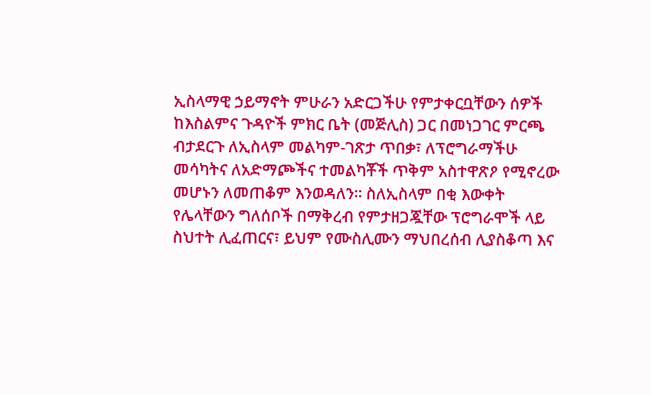ኢስላማዊ ኃይማኖት ምሁራን አድርጋችሁ የምታቀርቧቸውን ሰዎች ከእስልምና ጉዳዮች ምክር ቤት (መጅሊስ) ጋር በመነጋገር ምርጫ ብታደርጉ ለኢስላም መልካም-ገጽታ ጥበቃ፣ ለፕሮግራማችሁ መሳካትና ለአድማጮችና ተመልካቾች ጥቅም አስተዋጽዖ የሚኖረው መሆኑን ለመጠቆም እንወዳለን። ስለኢስላም በቂ እውቀት የሌላቸውን ግለሰቦች በማቅረብ የምታዘጋጇቸው ፕሮግራሞች ላይ ስህተት ሊፈጠርና፣ ይህም የሙስሊሙን ማህበረሰብ ሊያስቆጣ እና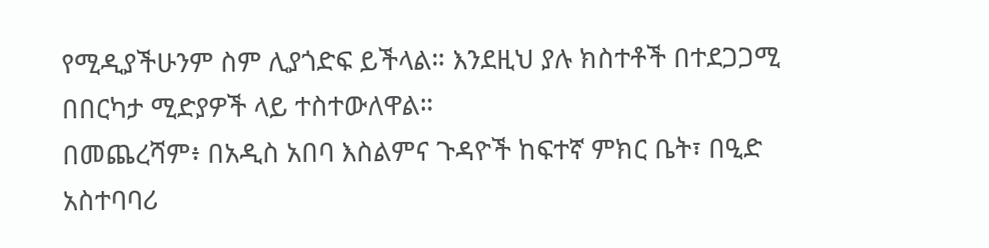የሚዲያችሁንም ስም ሊያጎድፍ ይችላል። እንደዚህ ያሉ ክስተቶች በተደጋጋሚ በበርካታ ሚድያዎች ላይ ተስተውለዋል።
በመጨረሻም፥ በአዲስ አበባ እስልምና ጉዳዮች ከፍተኛ ምክር ቤት፣ በዒድ አስተባባሪ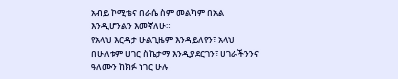አብይ ኮሚቴና በራሴ ስም መልካም በአል እንዲሆንልን እመኛለሁ።
የአላህ እርዳታ ሁልጊዜም እንዳይለየን፣ አላህ በሁለቱም ሀገር ስኬታማ እንዲያደርገን፣ ሀገራችንንና ዓለሙን ከክፉ ነገር ሁሉ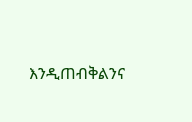እንዲጠብቅልንና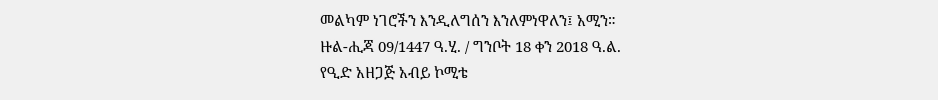መልካም ነገሮችን እንዲለግሰን እንለምነዋለን፤ አሚን።
ዙል-ሒጃ 09/1447 ዓ.ሂ. / ግንቦት 18 ቀን 2018 ዓ.ል.
የዒድ አዘጋጅ አብይ ኮሚቴ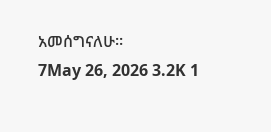አመሰግናለሁ።
7May 26, 2026 3.2K 1